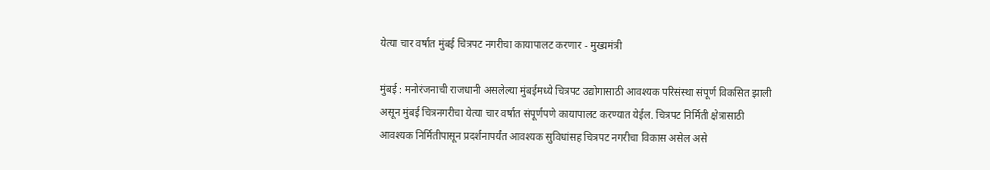येत्या चार वर्षात मुंबई चित्रपट नगरीचा कायापालट करणार - मुख्यमंत्री

मुंबई : मनोरंजनाची राजधानी असलेल्या मुंबईमध्ये चित्रपट उद्योगासाठी आवश्यक परिसंस्था संपूर्ण विकसित झाली असून मुंबई चित्रनगरीचा येत्या चार वर्षात संपूर्णपणे कायापालट करण्यात येईल. चित्रपट निर्मिती क्षेत्रासाठी आवश्यक निर्मितीपासून प्रदर्शनापर्यंत आवश्यक सुविधांसह चित्रपट नगरीचा विकास असेल असे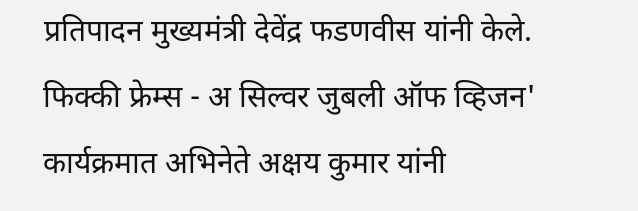प्रतिपादन मुख्यमंत्री देवेंद्र फडणवीस यांनी केले. फिक्की फ्रेम्स - अ सिल्वर जुबली ऑफ व्हिजन' कार्यक्रमात अभिनेते अक्षय कुमार यांनी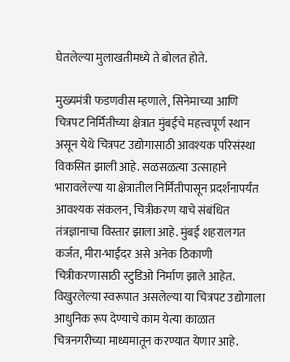घेतलेल्या मुलाखतीमध्ये ते बोलत होते.

मुख्यमंत्री फडणवीस म्हणाले, सिनेमाच्या आणि चित्रपट निर्मितीच्या क्षेत्रात मुंबईचे महत्त्वपूर्ण स्थान असून येथे चित्रपट उद्योगासाठी आवश्यक परिसंस्था विकसित झाली आहे. सळसळत्या उत्साहाने भारावलेल्या या क्षेत्रातील निर्मितीपासून प्रदर्शनापर्यंत आवश्यक संकलन, चित्रीकरण याचे संबंधित तंत्रज्ञानाचा विस्तार झाला आहे. मुंबई शहरालगत कर्जत, मीरा-भाईंदर असे अनेक ठिकाणी चित्रीकरणासाठी स्टुडिओ निर्माण झाले आहेत. विखुरलेल्या स्वरूपात असलेल्या या चित्रपट उद्योगाला आधुनिक रूप देण्याचे काम येत्या काळात चित्रनगरीच्या माध्यमातून करण्यात येणार आहे.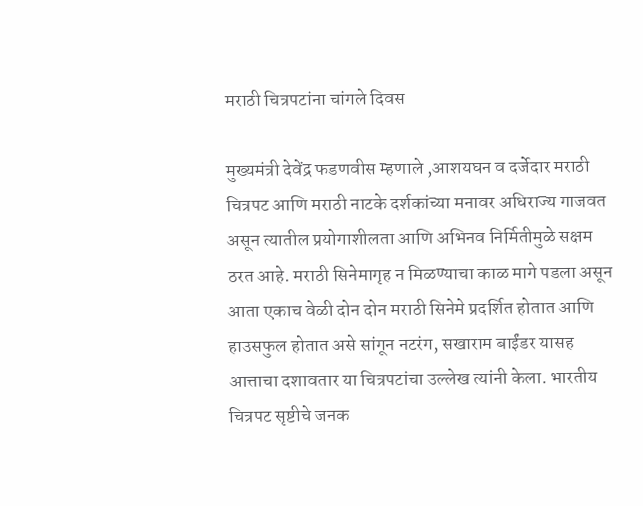मराठी चित्रपटांना चांगले दिवस

मुख्यमंत्री देवेंद्र फडणवीस म्हणाले ,आशयघन व दर्जेदार मराठी चित्रपट आणि मराठी नाटके दर्शकांच्या मनावर अधिराज्य गाजवत असून त्यातील प्रयोगाशीलता आणि अभिनव निर्मितीमुळे सक्षम ठरत आहे. मराठी सिनेमागृह न मिळण्याचा काळ मागे पडला असून आता एकाच वेळी दोन दोन मराठी सिनेमे प्रदर्शित होतात आणि हाउसफुल होतात असे सांगून नटरंग, सखाराम बाईंडर यासह आत्ताचा दशावतार या चित्रपटांचा उल्लेख त्यांनी केला. भारतीय चित्रपट सृष्टीचे जनक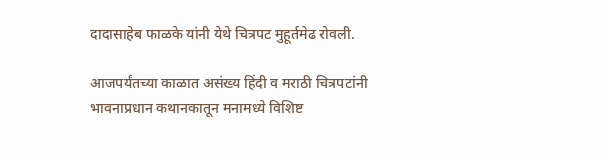दादासाहेब फाळके यांनी येथे चित्रपट मुहूर्तमेढ रोवली.

आजपर्यंतच्या काळात असंख्य हिंदी व मराठी चित्रपटांनी भावनाप्रधान कथानकातून मनामध्ये विशिष्ट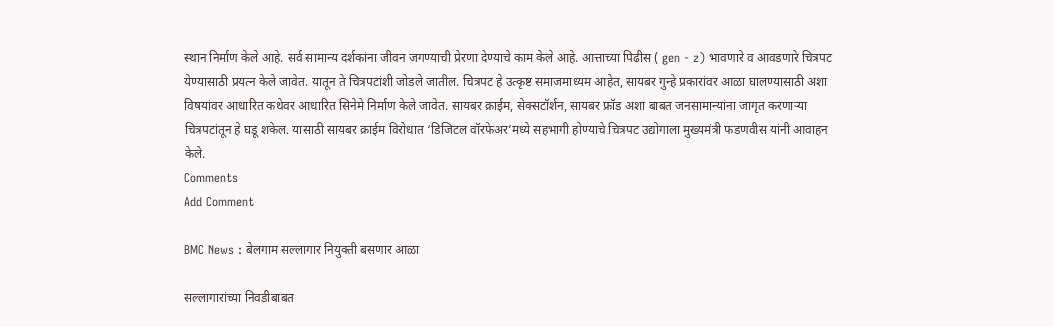स्थान निर्माण केले आहे. सर्व सामान्य दर्शकांना जीवन जगण्याची प्रेरणा देण्याचे काम केले आहे. आत्ताच्या पिढीस ( gen - z) भावणारे व आवडणारे चित्रपट येण्यासाठी प्रयत्न केले जावेत. यातून ते चित्रपटांशी जोडले जातील. चित्रपट हे उत्कृष्ट समाजमाध्यम आहेत, सायबर गुन्हे प्रकारांवर आळा घालण्यासाठी अशा विषयांवर आधारित कथेवर आधारित सिनेमे निर्माण केले जावेत. सायबर क्राईम, सेक्सटॉर्शन, सायबर फ्रॉड अशा बाबत जनसामान्यांना जागृत करणाऱ्या चित्रपटांतून हे घडू शकेल. यासाठी सायबर क्राईम विरोधात ‘डिजिटल वॉरफेअर’मध्ये सहभागी होण्याचे चित्रपट उद्योगाला मुख्यमंत्री फडणवीस यांनी आवाहन केले.
Comments
Add Comment

BMC News : बेलगाम सल्लागार नियुक्ती बसणार आळा

सल्लागारांच्या निवडीबाबत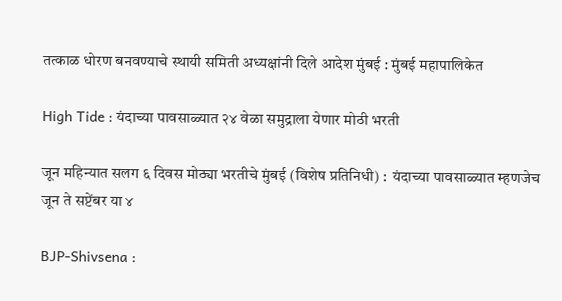तत्काळ धोरण बनवण्याचे स्थायी समिती अध्यक्षांनी दिले आदेश मुंबई : मुंबई महापालिकेत

High Tide : यंदाच्या पावसाळ्यात २४ वेळा समुद्राला येणार मोठी भरती

जून महिन्यात सलग ६ दिवस मोठ्या भरतीचे मुंबई (विशेष प्रतिनिधी) :  यंदाच्या पावसाळ्यात म्हणजेच जून ते सप्टेंबर या ४

BJP-Shivsena :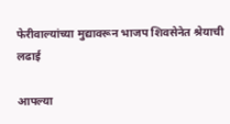फेरीवाल्यांच्या मुद्यावरून भाजप शिवसेनेत श्रेयाची लढाई

आपल्या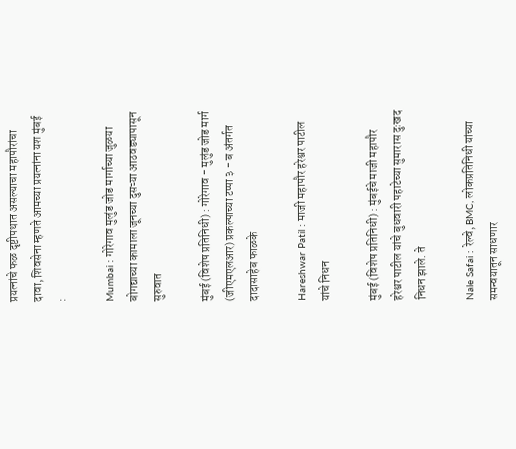प्रयत्नांचे फळ दृष्टीपथात असल्याचा महापौरांचा दावा, शिवसेना म्हणते आमच्या प्रयत्नांना यश मुंबई :

Mumbai : गोरेगाव मुलुंड जोड मार्गाच्या जुळया बोगद्याच्या कामाला जूनच्या दुसऱ्या आठवड्यापासून सुरुवात

मुंबई (विशेष प्रतिनिधी) : गोरेगाव - मुलुंड जोड मार्ग (जीएमएलआर) प्रकल्पाच्या टप्पा ३ - ब अंतर्गत दादासाहेब फाळके

Hareshwar Patil : माजी महापौर हरेश्वर पाटील यांचे निधन

मुंबई (विशेष प्रतिनिधी) : मुंबईचे माजी महापौर हरेश्वर पाटील यांचे बुधवारी पहाटेच्या सुमारास दुःखद निधन झाले. ते

Nale Safai : रेल्वे, BMC, लोकप्रतिनिधी यांच्या समन्वयातून साधणार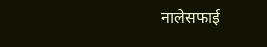नालेसफाई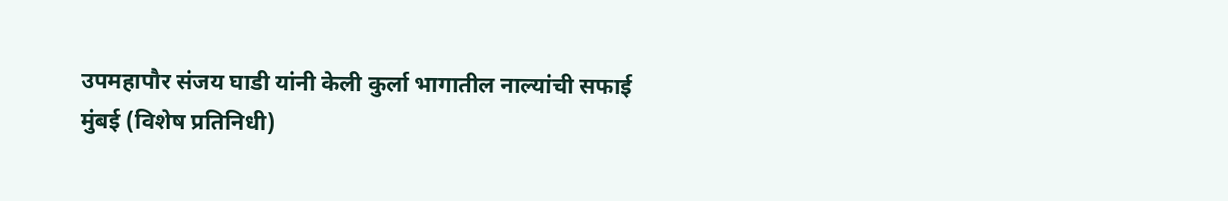उपमहापौर संजय घाडी यांनी केली कुर्ला भागातील नाल्यांची सफाई मुंबई (विशेष प्रतिनिधी)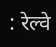: रेल्वे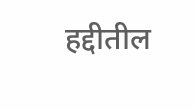हद्दीतील